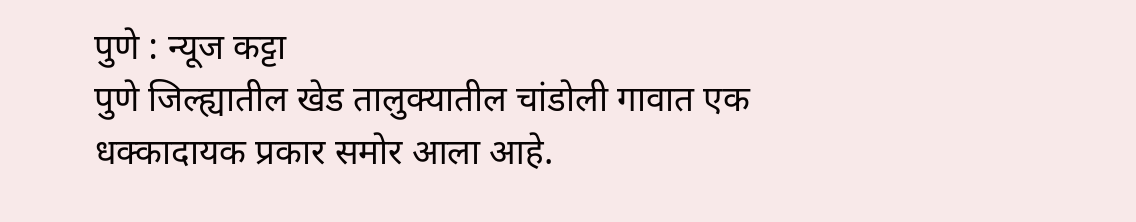पुणे : न्यूज कट्टा
पुणे जिल्ह्यातील खेड तालुक्यातील चांडोली गावात एक धक्कादायक प्रकार समोर आला आहे.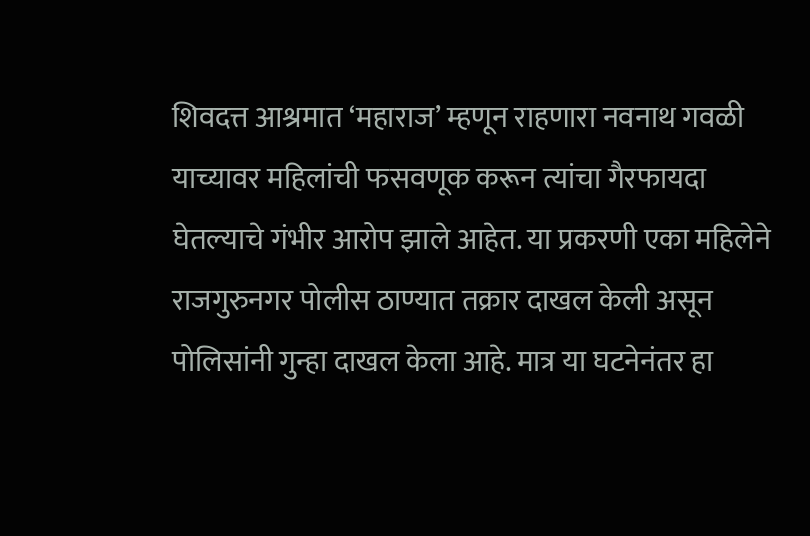शिवदत्त आश्रमात ‘महाराज’ म्हणून राहणारा नवनाथ गवळी याच्यावर महिलांची फसवणूक करून त्यांचा गैरफायदा घेतल्याचे गंभीर आरोप झाले आहेत. या प्रकरणी एका महिलेने राजगुरुनगर पोलीस ठाण्यात तक्रार दाखल केली असून पोलिसांनी गुन्हा दाखल केला आहे. मात्र या घटनेनंतर हा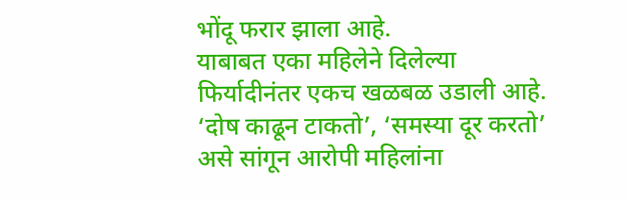भोंदू फरार झाला आहे.
याबाबत एका महिलेने दिलेल्या फिर्यादीनंतर एकच खळबळ उडाली आहे. ‘दोष काढून टाकतो’, ‘समस्या दूर करतो’ असे सांगून आरोपी महिलांना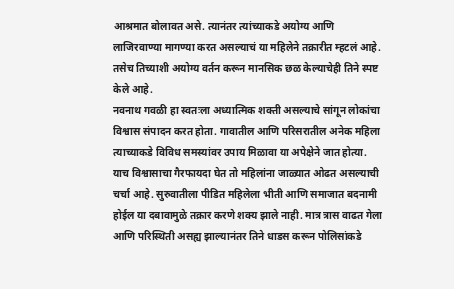आश्रमात बोलावत असे. त्यानंतर त्यांच्याकडे अयोग्य आणि लाजिरवाण्या मागण्या करत असल्याचं या महिलेने तक्रारीत म्हटलं आहे. तसेच तिच्याशी अयोग्य वर्तन करून मानसिक छळ केल्याचेही तिने स्पष्ट केले आहे.
नवनाथ गवळी हा स्वतःला अध्यात्मिक शक्ती असल्याचे सांगून लोकांचा विश्वास संपादन करत होता. गावातील आणि परिसरातील अनेक महिला त्याच्याकडे विविध समस्यांवर उपाय मिळावा या अपेक्षेने जात होत्या. याच विश्वासाचा गैरफायदा घेत तो महिलांना जाळ्यात ओढत असल्याची चर्चा आहे. सुरुवातीला पीडित महिलेला भीती आणि समाजात बदनामी होईल या दबावामुळे तक्रार करणे शक्य झाले नाही. मात्र त्रास वाढत गेला आणि परिस्थिती असह्य झाल्यानंतर तिने धाडस करून पोलिसांकडे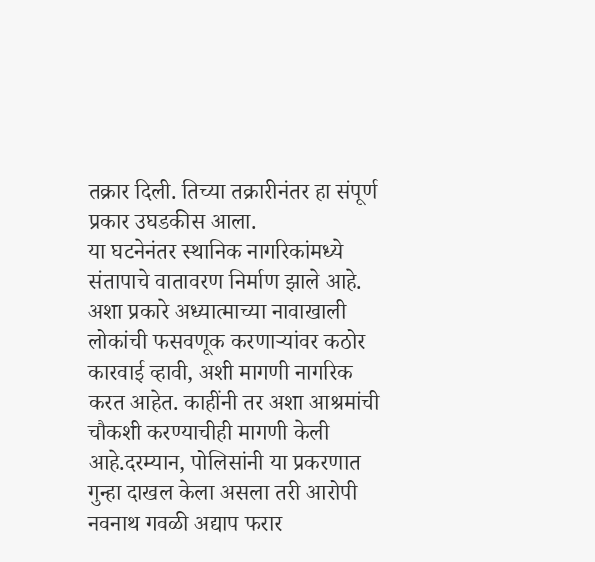तक्रार दिली. तिच्या तक्रारीनंतर हा संपूर्ण प्रकार उघडकीस आला.
या घटनेनंतर स्थानिक नागरिकांमध्ये संतापाचे वातावरण निर्माण झाले आहे. अशा प्रकारे अध्यात्माच्या नावाखाली लोकांची फसवणूक करणाऱ्यांवर कठोर कारवाई व्हावी, अशी मागणी नागरिक करत आहेत. काहींनी तर अशा आश्रमांची चौकशी करण्याचीही मागणी केली आहे.दरम्यान, पोलिसांनी या प्रकरणात गुन्हा दाखल केला असला तरी आरोपी नवनाथ गवळी अद्याप फरार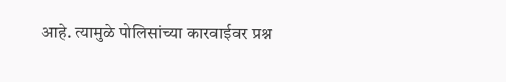आहे. त्यामुळे पोलिसांच्या कारवाईवर प्रश्न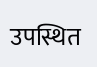उपस्थित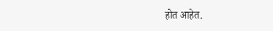होत आहेत.